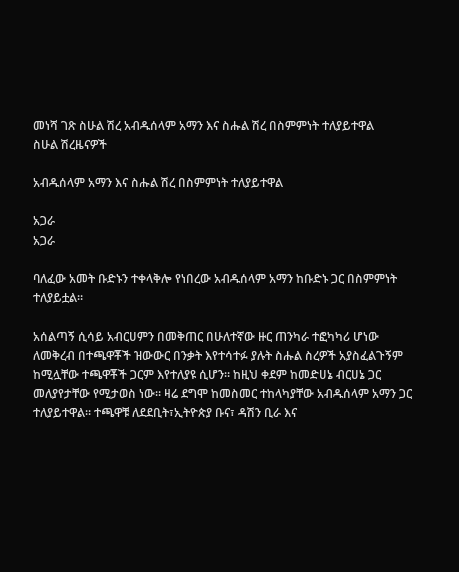መነሻ ገጽ ስሁል ሽረ አብዱሰላም አማን እና ስሑል ሽረ በስምምነት ተለያይተዋል
ስሁል ሽረዜናዎች

አብዱሰላም አማን እና ስሑል ሽረ በስምምነት ተለያይተዋል

አጋራ
አጋራ

ባለፈው አመት ቡድኑን ተቀላቅሎ የነበረው አብዱሰላም አማን ከቡድኑ ጋር በስምምነት ተለያይቷል።

አሰልጣኝ ሲሳይ አብርሀምን በመቅጠር በሁለተኛው ዙር ጠንካራ ተፎካካሪ ሆነው ለመቅረብ በተጫዋቾች ዝውውር በንቃት እየተሳተፉ ያሉት ስሑል ስረዎች አያስፈልጉኝም ከሚሏቸው ተጫዋቾች ጋርም እየተለያዩ ሲሆን። ከዚህ ቀደም ከመድሀኔ ብርሀኔ ጋር መለያየታቸው የሚታወስ ነው። ዛሬ ደግሞ ከመስመር ተከላካያቸው አብዱሰላም አማን ጋር ተለያይተዋል። ተጫዋቹ ለደደቢት፣ኢትዮጵያ ቡና፣ ዳሽን ቢራ እና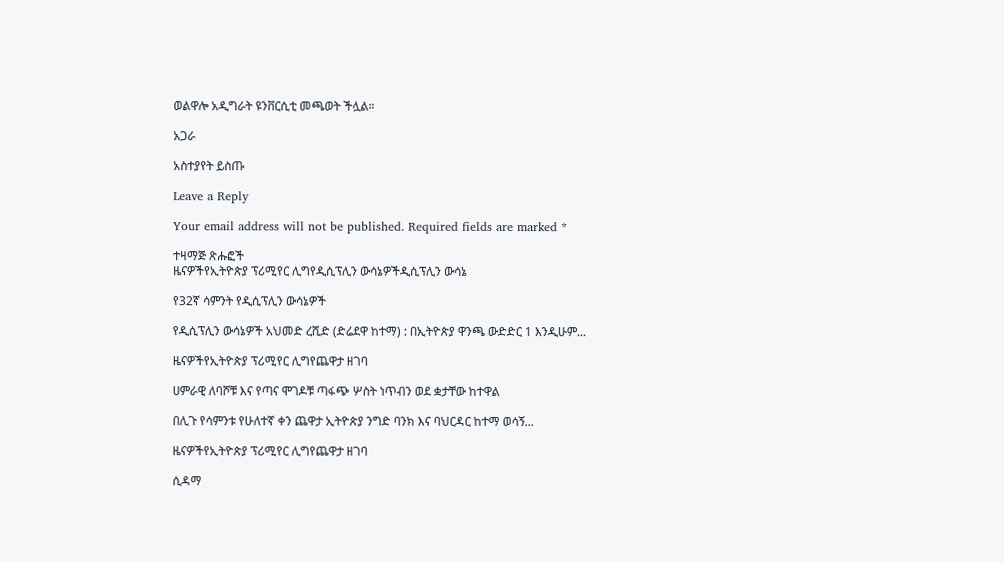ወልዋሎ አዲግራት ዩንቨርሲቲ መጫወት ችሏል።

አጋራ

አስተያየት ይስጡ

Leave a Reply

Your email address will not be published. Required fields are marked *

ተዛማጅ ጽሑፎች
ዜናዎችየኢትዮጵያ ፕሪሚየር ሊግየዲሲፕሊን ውሳኔዎችዲሲፕሊን ውሳኔ

የ32ኛ ሳምንት የዲሲፕሊን ውሳኔዎች

የዲሲፕሊን ውሳኔዎች አህመድ ረሺድ (ድሬደዋ ከተማ) : በኢትዮጵያ ዋንጫ ውድድር 1 እንዲሁም...

ዜናዎችየኢትዮጵያ ፕሪሚየር ሊግየጨዋታ ዘገባ

ሀምራዊ ለባሾቹ እና የጣና ሞገዶቹ ጣፋጭ ሦስት ነጥብን ወደ ቋታቸው ከተዋል

በሊጉ የሳምንቱ የሁለተኛ ቀን ጨዋታ ኢትዮጵያ ንግድ ባንክ እና ባህርዳር ከተማ ወሳኝ...

ዜናዎችየኢትዮጵያ ፕሪሚየር ሊግየጨዋታ ዘገባ

ሲዳማ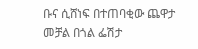ቡና ሲሸነፍ በተጠባቂው ጨዋታ መቻል በጎል ፌሽታ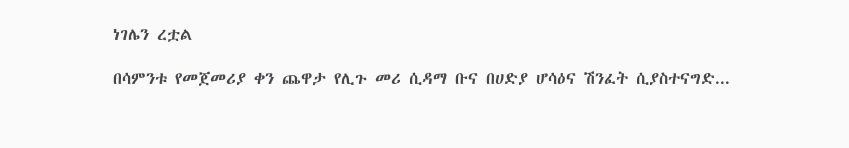ነገሌን ረቷል

በሳምንቱ የመጀመሪያ ቀን ጨዋታ የሊጉ መሪ ሲዳማ ቡና በሀድያ ሆሳዕና ሽንፈት ሲያስተናግድ...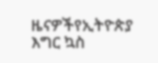ዜናዎችየኢትዮጵያ እግር ኳስ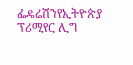ፌዴሬሽንየኢትዮጵያ ፕሪሚየር ሊግ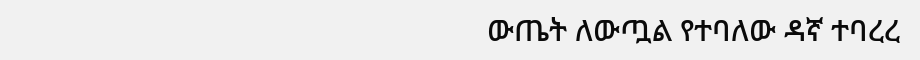ውጤት ለውጧል የተባለው ዳኛ ተባረረ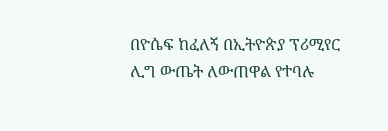በዮሴፍ ከፈለኝ በኢትዮጵያ ፕሪሚየር ሊግ ውጤት ለውጠዋል የተባሉ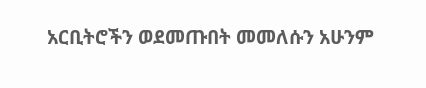አርቢትሮችን ወደመጡበት መመለሱን አሁንም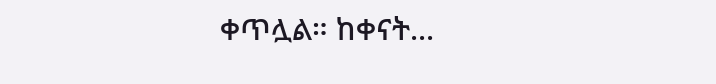ቀጥሏል። ከቀናት...